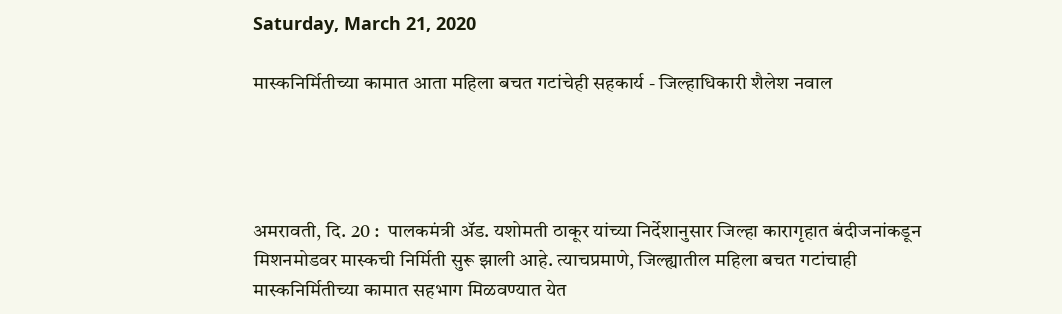Saturday, March 21, 2020

मास्कनिर्मितीच्या कामात आता महिला बचत गटांचेही सहकार्य - जिल्हाधिकारी शैलेश नवाल




अमरावती, दि. 20 :  पालकमंत्री ॲड. यशोमती ठाकूर यांच्या निर्देशानुसार जिल्हा कारागृहात बंदीजनांकडून मिशनमोडवर मास्कची निर्मिती सुरू झाली आहे. त्याचप्रमाणे, जिल्ह्यातील महिला बचत गटांचाही मास्कनिर्मितीच्या कामात सहभाग मिळवण्यात येत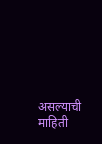असल्याची माहिती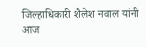जिल्हाधिकारी शैलेश नवाल यांनी आज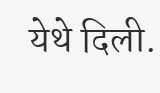येथे दिली.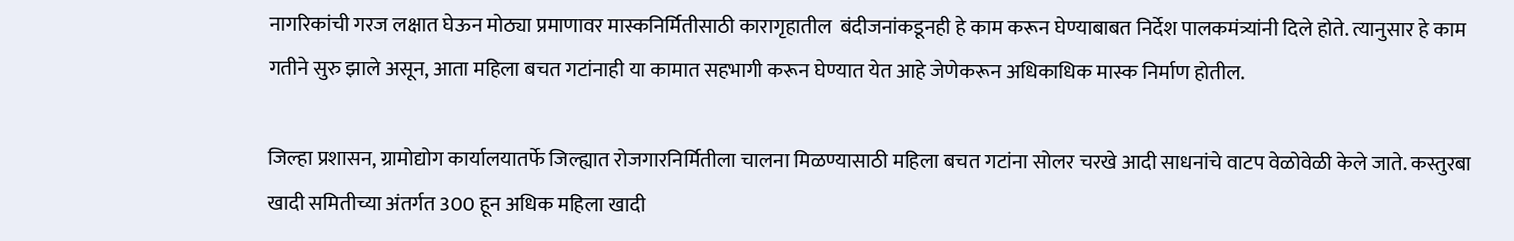नागरिकांची गरज लक्षात घेऊन मोठ्या प्रमाणावर मास्कनिर्मितीसाठी कारागृहातील  बंदीजनांकडूनही हे काम करून घेण्याबाबत निर्देश पालकमंत्र्यांनी दिले होते. त्यानुसार हे काम गतीने सुरु झाले असून, आता महिला बचत गटांनाही या कामात सहभागी करून घेण्यात येत आहे जेणेकरून अधिकाधिक मास्क निर्माण होतील.

जिल्हा प्रशासन, ग्रामोद्योग कार्यालयातर्फे जिल्ह्यात रोजगारनिर्मितीला चालना मिळण्यासाठी महिला बचत गटांना सोलर चरखे आदी साधनांचे वाटप वेळोवेळी केले जाते. कस्तुरबा खादी समितीच्या अंतर्गत 300 हून अधिक महिला खादी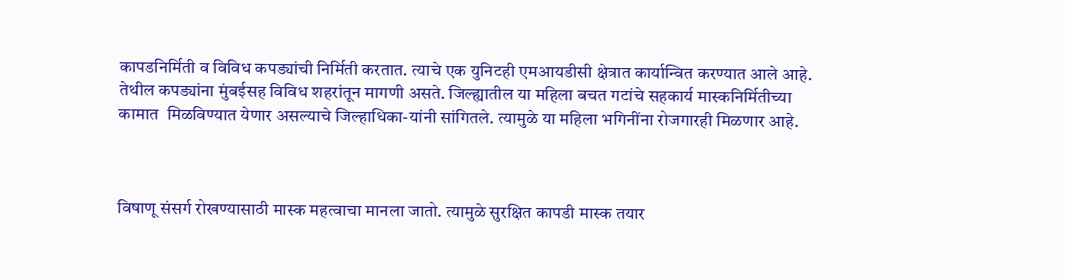कापडनिर्मिती व विविध कपड्यांची निर्मिती करतात. त्याचे एक युनिटही एमआयडीसी क्षेत्रात कार्यान्वित करण्यात आले आहे. तेथील कपड्यांना मुंबईसह विविध शहरांतून मागणी असते. जिल्ह्यातील या महिला बचत गटांचे सहकार्य मास्कनिर्मितीच्या कामात  मिळविण्यात येणार असल्याचे जिल्हाधिका-यांनी सांगितले. त्यामुळे या महिला भगिनींना रोजगारही मिळणार आहे.



विषाणू संसर्ग रोखण्यासाठी मास्क महत्वाचा मानला जातो. त्यामुळे सुरक्षित कापडी मास्क तयार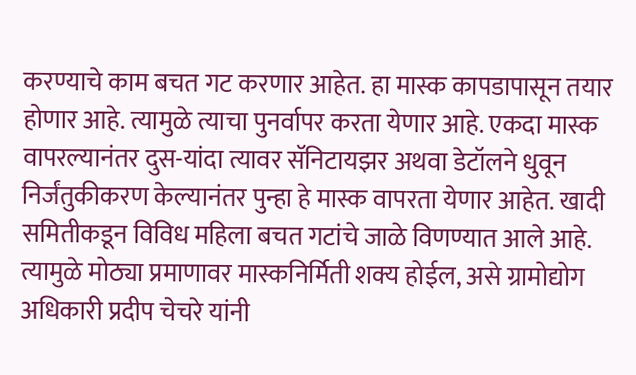करण्याचे काम बचत गट करणार आहेत. हा मास्क कापडापासून तयार होणार आहे. त्यामुळे त्याचा पुनर्वापर करता येणार आहे. एकदा मास्क वापरल्यानंतर दुस-यांदा त्यावर सॅनिटायझर अथवा डेटॉलने धुवून निर्जंतुकीकरण केल्यानंतर पुन्हा हे मास्क वापरता येणार आहेत. खादी समितीकडून विविध महिला बचत गटांचे जाळे विणण्यात आले आहे. त्यामुळे मोठ्या प्रमाणावर मास्कनिर्मिती शक्य होईल, असे ग्रामोद्योग अधिकारी प्रदीप चेचरे यांनी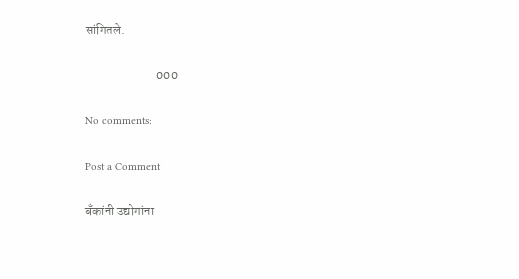सांगितले.

                            000

No comments:

Post a Comment

बँकांनी उद्योगांना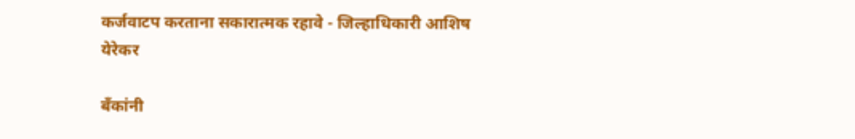कर्जवाटप करताना सकारात्मक रहावे - जिल्हाधिकारी आशिष येरेकर

बँकांनी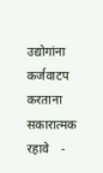उद्योगांना कर्जवाटप करताना सकारात्मक रहावे    -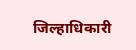जिल्हाधिकारी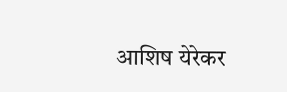आशिष येरेकर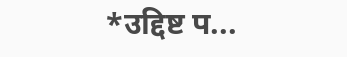*उद्दिष्ट प...